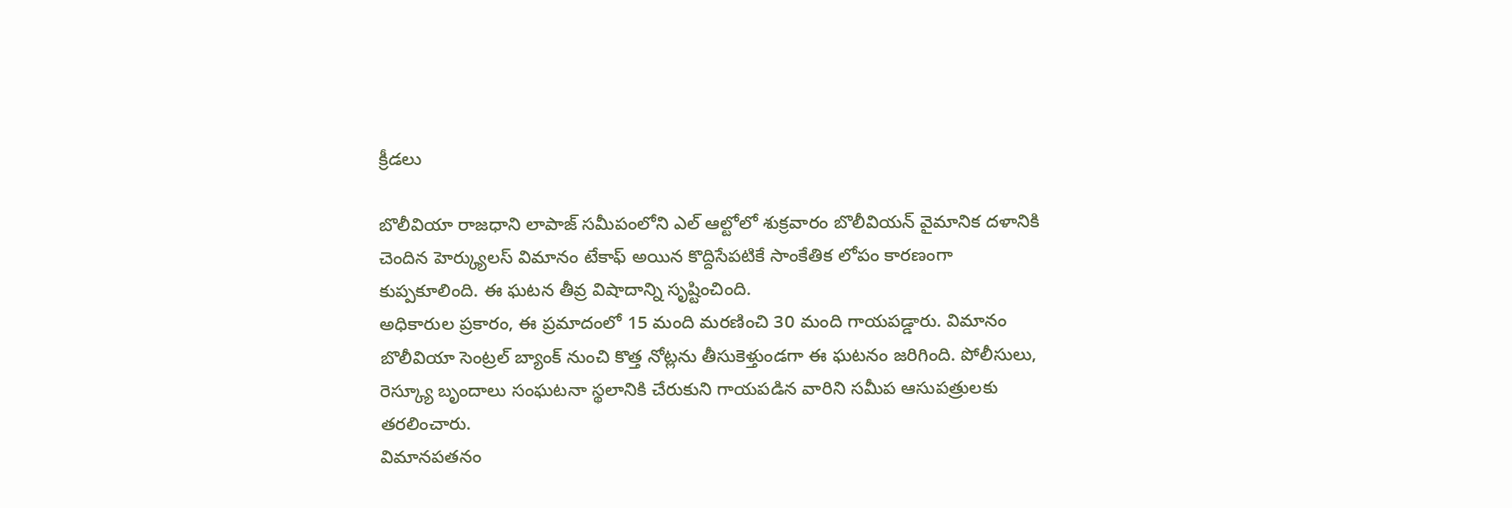క్రీడలు

బొలీవియా రాజధాని లాపాజ్ సమీపంలోని ఎల్ ఆల్టోలో శుక్రవారం బొలీవియన్ వైమానిక దళానికి చెందిన హెర్క్యులస్ విమానం టేకాఫ్ అయిన కొద్దిసేపటికే సాంకేతిక లోపం కారణంగా కుప్పకూలింది. ఈ ఘటన తీవ్ర విషాదాన్ని సృష్టించింది.
అధికారుల ప్రకారం, ఈ ప్రమాదంలో 15 మంది మరణించి 30 మంది గాయపడ్డారు. విమానం బొలీవియా సెంట్రల్ బ్యాంక్ నుంచి కొత్త నోట్లను తీసుకెళ్తుండగా ఈ ఘటనం జరిగింది. పోలీసులు, రెస్క్యూ బృందాలు సంఘటనా స్థలానికి చేరుకుని గాయపడిన వారిని సమీప ఆసుపత్రులకు తరలించారు.
విమానపతనం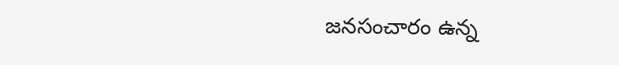జనసంచారం ఉన్న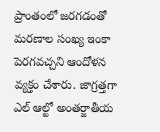ప్రాంతంలో జరగడంతో మరణాల సంఖ్య ఇంకా పెరగవచ్చని ఆందోళన వ్యక్తం చేశారు. జాగ్రత్తగా ఎల్ ఆల్టో అంతర్జాతీయ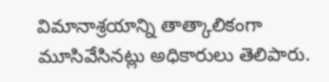విమానాశ్రయాన్ని తాత్కాలికంగా మూసివేసినట్లు అధికారులు తెలిపారు.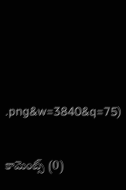.png&w=3840&q=75)


కామెంట్స్ (0)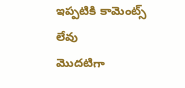ఇప్పటికి కామెంట్స్ లేవు
మొదటిగా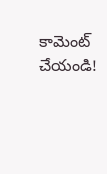కామెంట్ చేయండి!